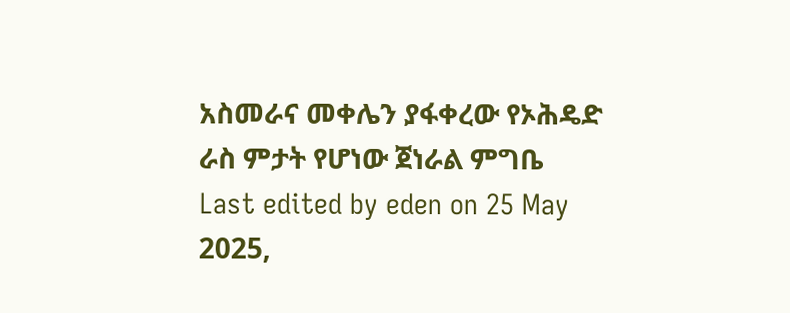አስመራና መቀሌን ያፋቀረው የኦሕዴድ ራስ ምታት የሆነው ጀነራል ምግቤ
Last edited by eden on 25 May 2025,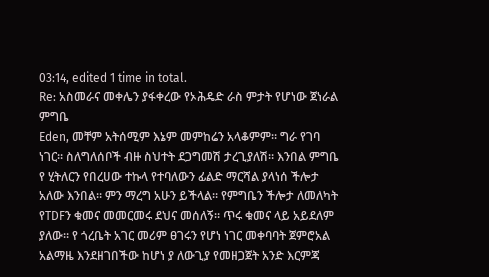03:14, edited 1 time in total.
Re: አስመራና መቀሌን ያፋቀረው የኦሕዴድ ራስ ምታት የሆነው ጀነራል ምግቤ
Eden, መቸም አትሰሚም እኔም መምከሬን አላቆምም። ግራ የገባ ነገር። ስለግለሰቦች ብዙ ስህተት ደጋግመሽ ታረጊያለሽ። እንበል ምግቤ የ ሂትለርን የበረሀው ተኩላ የተባለውን ፊልድ ማርሻል ያላነሰ ችሎታ አለው እንበል። ምን ማረግ አሁን ይችላል። የምግቤን ችሎታ ለመለካት የTDFን ቁመና መመርመሩ ደህና መሰለኝ። ጥሩ ቁመና ላይ አይደለም ያለው። የ ጎረቤት አገር መሪም ፀገሩን የሆነ ነገር መቀባባት ጀምሮአል አልማዜ እንደዘገበችው ከሆነ ያ ለውጊያ የመዘጋጀት አንድ እርምጃ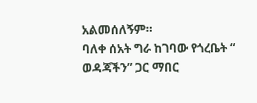አልመሰለኝም።
ባለቀ ሰአት ግራ ከገባው የጎረቤት “ ወዳጃችን” ጋር ማበር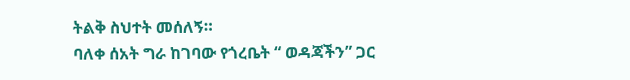ትልቅ ስህተት መሰለኝ።
ባለቀ ሰአት ግራ ከገባው የጎረቤት “ ወዳጃችን” ጋር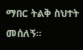ማበር ትልቅ ስህተት መሰለኝ።